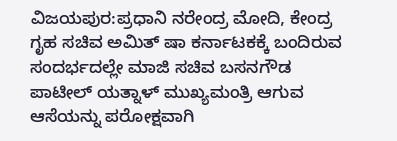ವಿಜಯಪುರ:ಪ್ರಧಾನಿ ನರೇಂದ್ರ ಮೋದಿ, ಕೇಂದ್ರ ಗೃಹ ಸಚಿವ ಅಮಿತ್ ಷಾ ಕರ್ನಾಟಕಕ್ಕೆ ಬಂದಿರುವ ಸಂದರ್ಭದಲ್ಲೇ ಮಾಜಿ ಸಚಿವ ಬಸನಗೌಡ ಪಾಟೀಲ್ ಯತ್ನಾಳ್ ಮುಖ್ಯಮಂತ್ರಿ ಆಗುವ ಆಸೆಯನ್ನು ಪರೋಕ್ಷವಾಗಿ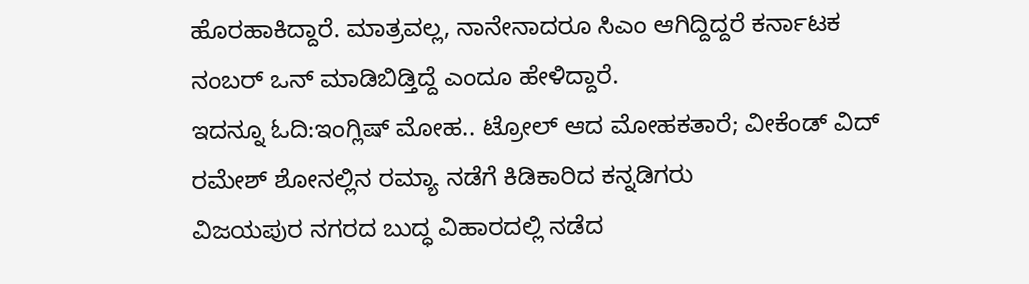ಹೊರಹಾಕಿದ್ದಾರೆ. ಮಾತ್ರವಲ್ಲ, ನಾನೇನಾದರೂ ಸಿಎಂ ಆಗಿದ್ದಿದ್ದರೆ ಕರ್ನಾಟಕ ನಂಬರ್ ಒನ್ ಮಾಡಿಬಿಡ್ತಿದ್ದೆ ಎಂದೂ ಹೇಳಿದ್ದಾರೆ.
ಇದನ್ನೂ ಓದಿ:ಇಂಗ್ಲಿಷ್ ಮೋಹ.. ಟ್ರೋಲ್ ಆದ ಮೋಹಕತಾರೆ; ವೀಕೆಂಡ್ ವಿದ್ ರಮೇಶ್ ಶೋನಲ್ಲಿನ ರಮ್ಯಾ ನಡೆಗೆ ಕಿಡಿಕಾರಿದ ಕನ್ನಡಿಗರು
ವಿಜಯಪುರ ನಗರದ ಬುದ್ಧ ವಿಹಾರದಲ್ಲಿ ನಡೆದ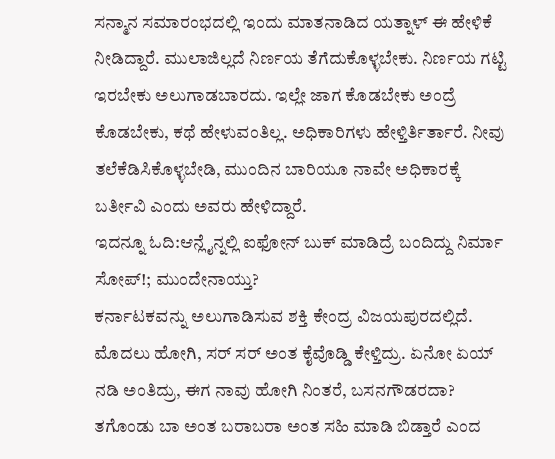ಸನ್ಮಾನ ಸಮಾರಂಭದಲ್ಲಿ ಇಂದು ಮಾತನಾಡಿದ ಯತ್ನಾಳ್ ಈ ಹೇಳಿಕೆ ನೀಡಿದ್ದಾರೆ. ಮುಲಾಜಿಲ್ಲದೆ ನಿರ್ಣಯ ತೆಗೆದುಕೊಳ್ಳಬೇಕು. ನಿರ್ಣಯ ಗಟ್ಟಿ ಇರಬೇಕು ಅಲುಗಾಡಬಾರದು‌. ಇಲ್ಲೇ ಜಾಗ ಕೊಡಬೇಕು ಅಂದ್ರೆ ಕೊಡಬೇಕು, ಕಥೆ ಹೇಳುವಂತಿಲ್ಲ. ಅಧಿಕಾರಿಗಳು ಹೇಳ್ತಿರ್ತಿರ್ತಾರೆ. ನೀವು ತಲೆಕೆಡಿಸಿಕೊಳ್ಳಬೇಡಿ, ಮುಂದಿನ ಬಾರಿಯೂ ನಾವೇ ಅಧಿಕಾರಕ್ಕೆ ಬರ್ತೀವಿ ಎಂದು ಅವರು ಹೇಳಿದ್ದಾರೆ.
ಇದನ್ನೂ ಓದಿ:ಆನ್ಲೈನ್ನಲ್ಲಿ ಐಫೋನ್ ಬುಕ್ ಮಾಡಿದ್ರೆ ಬಂದಿದ್ದು ನಿರ್ಮಾ ಸೋಪ್!; ಮುಂದೇನಾಯ್ತು?
ಕರ್ನಾಟಕವನ್ನು ಅಲುಗಾಡಿಸುವ ಶಕ್ತಿ ಕೇಂದ್ರ ವಿಜಯಪುರದಲ್ಲಿದೆ. ಮೊದಲು ಹೋಗಿ, ಸರ್ ಸರ್ ಅಂತ ಕೈವೊಡ್ಡಿ ಕೇಳ್ತಿದ್ರು. ಏನೋ ಏಯ್ ನಡಿ ಅಂತಿದ್ರು, ಈಗ ನಾವು ಹೋಗಿ ನಿಂತರೆ, ಬಸನಗೌಡರದಾ? ತಗೊಂಡು ಬಾ ಅಂತ ಬರಾಬರಾ ಅಂತ ಸಹಿ ಮಾಡಿ ಬಿಡ್ತಾರೆ ಎಂದ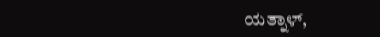ಯತ್ನಾಳ್,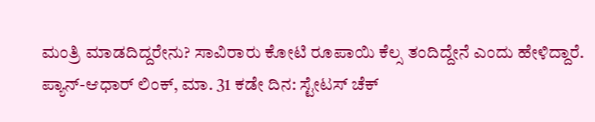ಮಂತ್ರಿ ಮಾಡದಿದ್ದರೇನು? ಸಾವಿರಾರು ಕೋಟಿ ರೂಪಾಯಿ ಕೆಲ್ಸ ತಂದಿದ್ದೇನೆ ಎಂದು ಹೇಳಿದ್ದಾರೆ.
ಪ್ಯಾನ್-ಆಧಾರ್ ಲಿಂಕ್, ಮಾ. 31 ಕಡೇ ದಿನ: ಸ್ಟೇಟಸ್ ಚೆಕ್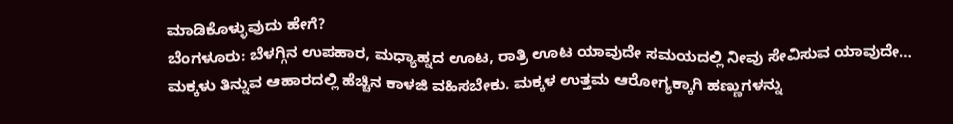ಮಾಡಿಕೊಳ್ಳುವುದು ಹೇಗೆ?
ಬೆಂಗಳೂರು: ಬೆಳಗ್ಗಿನ ಉಪಹಾರ, ಮಧ್ಯಾಹ್ನದ ಊಟ, ರಾತ್ರಿ ಊಟ ಯಾವುದೇ ಸಮಯದಲ್ಲಿ ನೀವು ಸೇವಿಸುವ ಯಾವುದೇ…
ಮಕ್ಕಳು ತಿನ್ನುವ ಆಹಾರದಲ್ಲಿ ಹೆಚ್ಚಿನ ಕಾಳಜಿ ವಹಿಸಬೇಕು. ಮಕ್ಕಳ ಉತ್ತಮ ಆರೋಗ್ಯಕ್ಕಾಗಿ ಹಣ್ಣುಗಳನ್ನು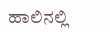ಹಾಲಿನಲ್ಲಿ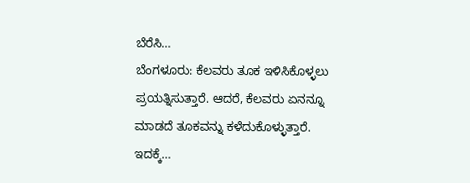ಬೆರೆಸಿ…
ಬೆಂಗಳೂರು: ಕೆಲವರು ತೂಕ ಇಳಿಸಿಕೊಳ್ಳಲು ಪ್ರಯತ್ನಿಸುತ್ತಾರೆ. ಆದರೆ, ಕೆಲವರು ಏನನ್ನೂ ಮಾಡದೆ ತೂಕವನ್ನು ಕಳೆದುಕೊಳ್ಳುತ್ತಾರೆ. ಇದಕ್ಕೆ…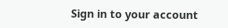Sign in to your account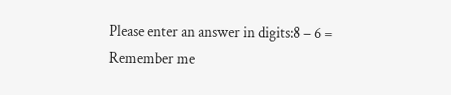Please enter an answer in digits:8 − 6 =
Remember me